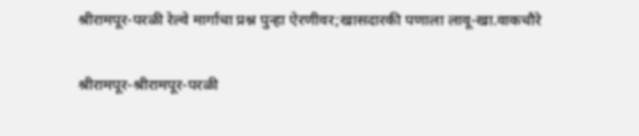श्रीरामपूर-परळी रेल्वे मार्गाचा प्रश्न पुन्हा ऐरणीवर;खासदारकी पणाला लावू-खा.वाकचौरे

श्रीरामपूर-श्रीरामपूर-परळी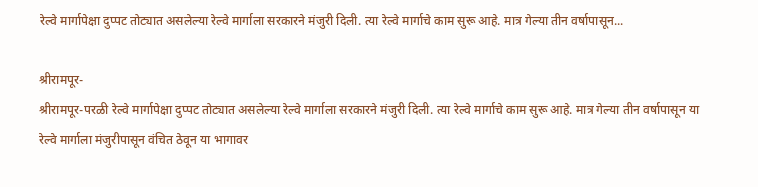रेल्वे मार्गापेक्षा दुप्पट तोट्यात असलेल्या रेल्वे मार्गाला सरकारने मंजुरी दिली. त्या रेल्वे मार्गाचे काम सुरू आहे. मात्र गेल्या तीन वर्षापासून...

श्रीरामपूर-
श्रीरामपूर-परळी रेल्वे मार्गापेक्षा दुप्पट तोट्यात असलेल्या रेल्वे मार्गाला सरकारने मंजुरी दिली. त्या रेल्वे मार्गाचे काम सुरू आहे. मात्र गेल्या तीन वर्षापासून या रेल्वे मार्गाला मंजुरीपासून वंचित ठेवून या भागावर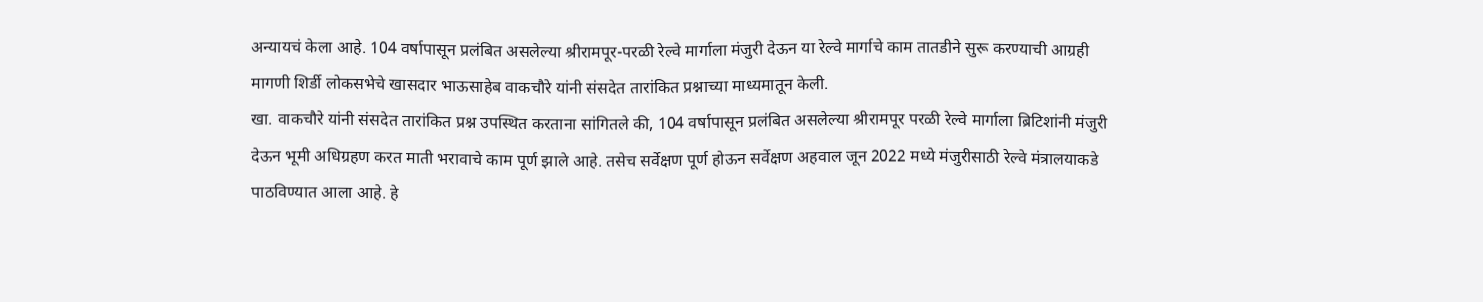अन्यायचं केला आहे. 104 वर्षापासून प्रलंबित असलेल्या श्रीरामपूर-परळी रेल्वे मार्गाला मंजुरी देऊन या रेल्वे मार्गाचे काम तातडीने सुरू करण्याची आग्रही मागणी शिर्डी लोकसभेचे खासदार भाऊसाहेब वाकचौरे यांनी संसदेत तारांकित प्रश्नाच्या माध्यमातून केली.
खा. वाकचौरे यांनी संसदेत तारांकित प्रश्न उपस्थित करताना सांगितले की, 104 वर्षापासून प्रलंबित असलेल्या श्रीरामपूर परळी रेल्वे मार्गाला ब्रिटिशांनी मंजुरी देऊन भूमी अधिग्रहण करत माती भरावाचे काम पूर्ण झाले आहे. तसेच सर्वेक्षण पूर्ण होऊन सर्वेक्षण अहवाल जून 2022 मध्ये मंजुरीसाठी रेल्वे मंत्रालयाकडे पाठविण्यात आला आहे. हे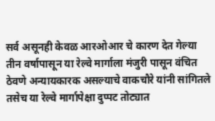सर्व असूनही केवळ आरओआर चे कारण देत गेल्या तीन वर्षापासून या रेल्वे मार्गाला मंजुरी पासून वंचित ठेवणे अन्यायकारक असल्याचे वाकचौरे यांनी सांगितले तसेच या रेल्वे मार्गापेक्षा दुप्पट तोट्यात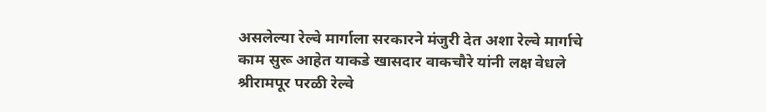असलेल्या रेल्वे मार्गाला सरकारने मंजुरी देत अशा रेल्वे मार्गाचे काम सुरू आहेत याकडे खासदार वाकचौरे यांनी लक्ष वेधले श्रीरामपूर परळी रेल्वे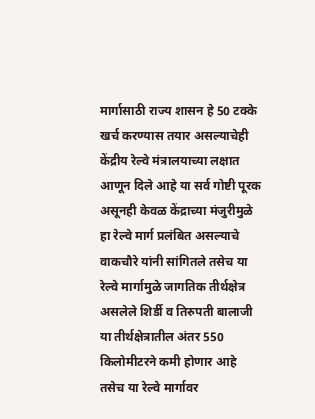मार्गासाठी राज्य शासन हे 50 टक्के खर्च करण्यास तयार असल्याचेही केंद्रीय रेल्वे मंत्रालयाच्या लक्षात आणून दिले आहे या सर्व गोष्टी पूरक असूनही केवळ केंद्राच्या मंजुरीमुळे हा रेल्वे मार्ग प्रलंबित असल्याचे वाकचौरे यांनी सांगितले तसेच या रेल्वे मार्गामुळे जागतिक तीर्थक्षेत्र असलेले शिर्डी व तिरुपती बालाजी या तीर्थक्षेत्रातील अंतर 550 किलोमीटरने कमी होणार आहे  तसेच या रेल्वे मार्गावर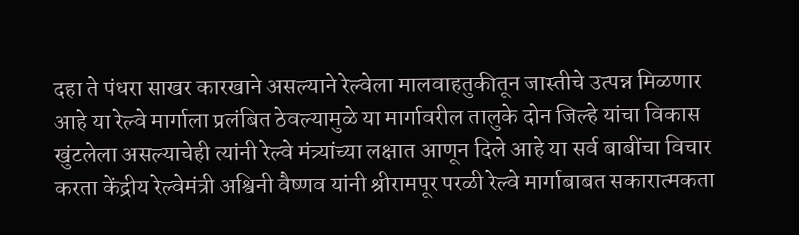दहा ते पंधरा साखर कारखाने असल्याने रेल्वेला मालवाहतुकीतून जास्तीचे उत्पन्न मिळणार आहे या रेल्वे मार्गाला प्रलंबित ठेवल्यामुळे या मार्गावरील तालुके दोन जिल्हे यांचा विकास खुंटलेला असल्याचेही त्यांनी रेल्वे मंत्र्यांच्या लक्षात आणून दिले आहे या सर्व बाबींचा विचार करता केंद्रीय रेल्वेमंत्री अश्विनी वैष्णव यांनी श्रीरामपूर परळी रेल्वे मार्गाबाबत सकारात्मकता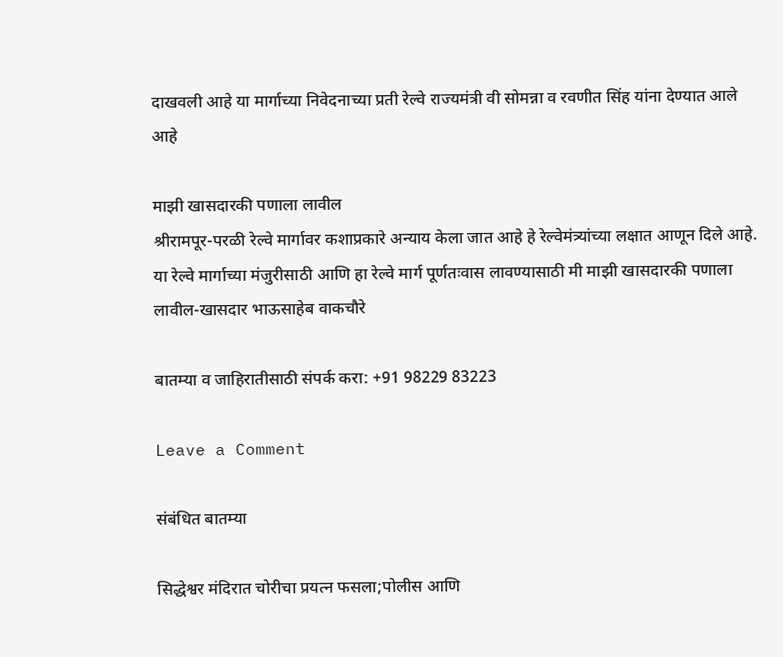दाखवली आहे या मार्गाच्या निवेदनाच्या प्रती रेल्वे राज्यमंत्री वी सोमन्ना व रवणीत सिंह यांना देण्यात आले आहे

माझी खासदारकी पणाला लावील
श्रीरामपूर-परळी रेल्वे मार्गावर कशाप्रकारे अन्याय केला जात आहे हे रेल्वेमंत्र्यांच्या लक्षात आणून दिले आहे. या रेल्वे मार्गाच्या मंजुरीसाठी आणि हा रेल्वे मार्ग पूर्णतःवास लावण्यासाठी मी माझी खासदारकी पणाला लावील-खासदार भाऊसाहेब वाकचौरे

बातम्या व जाहिरातीसाठी संपर्क करा: +91 98229 83223

Leave a Comment

संबंधित बातम्या

सिद्धेश्वर मंदिरात चोरीचा प्रयत्न फसला;पोलीस आणि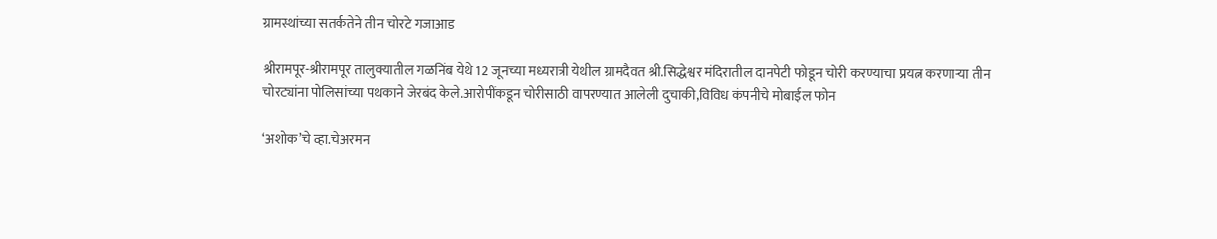ग्रामस्थांच्या सतर्कतेने तीन चोरटे गजाआड

श्रीरामपूर-श्रीरामपूर तालुक्यातील गळनिंब येथे 12 जूनच्या मध्यरात्री येथील ग्रामदैवत श्री.सिद्धेश्वर मंदिरातील दानपेटी फोडून चोरी करण्याचा प्रयत्न करणाऱ्या तीन चोरट्यांना पोलिसांच्या पथकाने जेरबंद केले.आरोपींकडून चोरीसाठी वापरण्यात आलेली दुचाकी,विविध कंपनीचे मोबाईल फोन

‘अशोक’चे व्हा.चेअरमन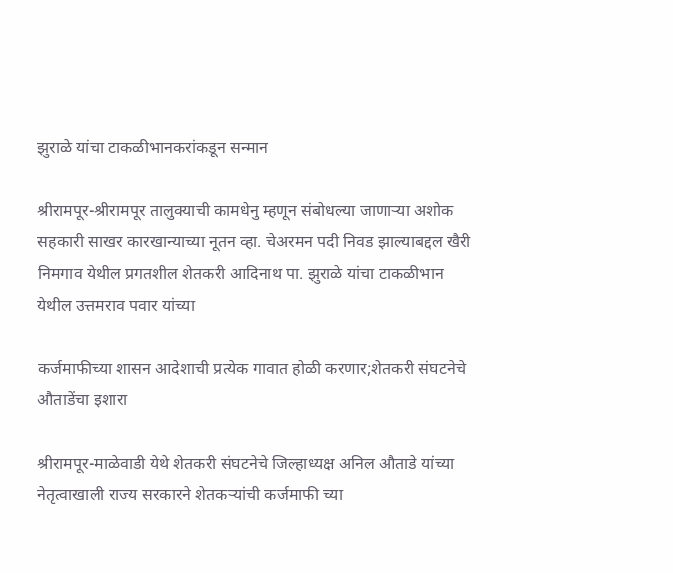झुराळे यांचा टाकळीभानकरांकडून सन्मान

श्रीरामपूर-श्रीरामपूर तालुक्याची कामधेनु म्हणून संबोधल्या जाणाऱ्या अशोक सहकारी साखर कारखान्याच्या नूतन व्हा. चेअरमन पदी निवड झाल्याबद्दल खैरी निमगाव येथील प्रगतशील शेतकरी आदिनाथ पा. झुराळे यांचा टाकळीभान येथील उत्तमराव पवार यांच्या

कर्जमाफीच्या शासन आदेशाची प्रत्येक गावात होळी करणार;शेतकरी संघटनेचे औताडेंचा इशारा

श्रीरामपूर-माळेवाडी येथे शेतकरी संघटनेचे जिल्हाध्यक्ष अनिल औताडे यांच्या नेतृत्वाखाली राज्य सरकारने शेतकऱ्यांची कर्जमाफी च्या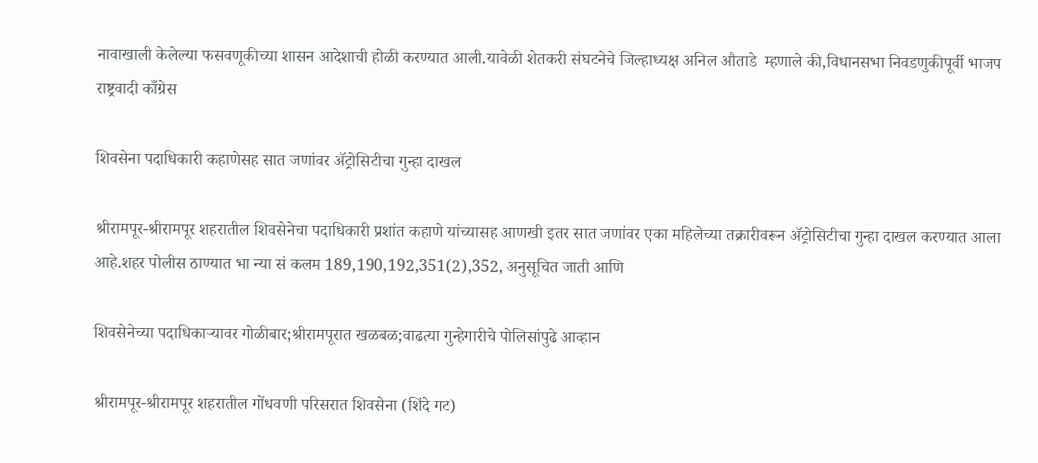नावाखाली केलेल्या फसवणूकीच्या शासन आदेशाची होळी करण्यात आली.यावेळी शेतकरी संघटनेचे जिल्हाध्यक्ष अनिल औताडे  म्हणाले की,विधानसभा निवडणुकीपूर्वी भाजप राष्ट्रवादी काँग्रेस

शिवसेना पदाधिकारी कहाणेसह सात जणांवर ॲट्रोसिटीचा गुन्हा दाखल

श्रीरामपूर-श्रीरामपूर शहरातील शिवसेनेचा पदाधिकारी प्रशांत कहाणे यांच्यासह आणखी इतर सात जणांवर एका महिलेच्या तक्रारीवरून ॲट्रोसिटीचा गुन्हा दाखल करण्यात आला आहे.शहर पोलीस ठाण्यात भा न्या सं कलम 189,190,192,351(2),352, अनुसूचित जाती आणि

शिवसेनेच्या पदाधिकाऱ्यावर गोळीबार;श्रीरामपूरात खळबळ;वाढत्या गुन्हेगारीचे पोलिसांपुढे आव्हान

श्रीरामपूर-श्रीरामपूर शहरातील गोंधवणी परिसरात शिवसेना (शिंदे गट)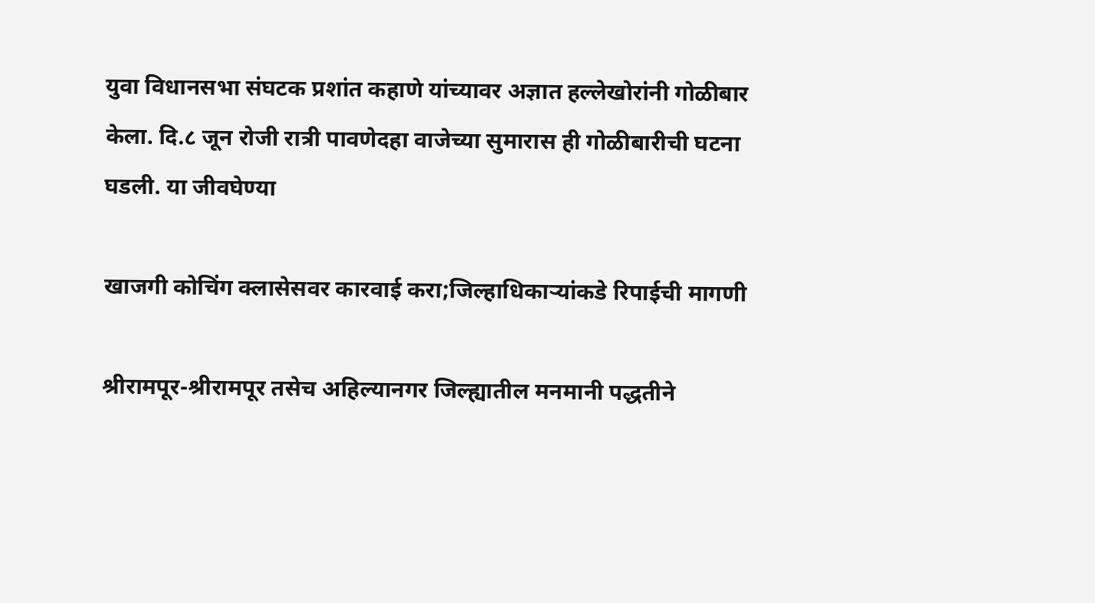युवा विधानसभा संघटक प्रशांत कहाणे यांच्यावर अज्ञात हल्लेखोरांनी गोळीबार केला. दि.८ जून रोजी रात्री पावणेदहा वाजेच्या सुमारास ही गोळीबारीची घटना घडली. या जीवघेण्या

खाजगी कोचिंग क्लासेसवर कारवाई करा;जिल्हाधिकाऱ्यांकडे रिपाईची मागणी

श्रीरामपूर-श्रीरामपूर तसेच अहिल्यानगर जिल्ह्यातील मनमानी पद्धतीने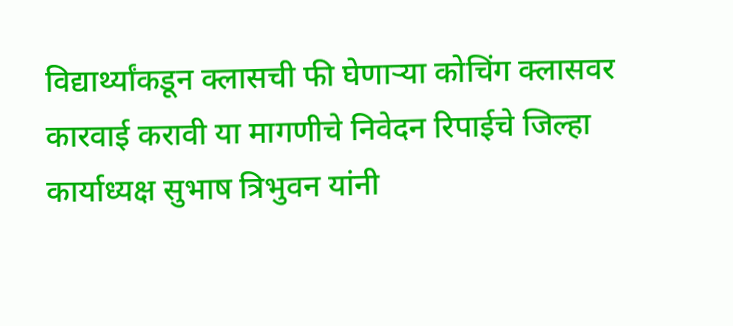विद्यार्थ्यांकडून क्लासची फी घेणाऱ्या कोचिंग क्लासवर कारवाई करावी या मागणीचे निवेदन रिपाईचे जिल्हा कार्याध्यक्ष सुभाष त्रिभुवन यांनी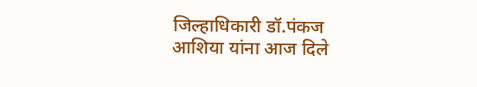जिल्हाधिकारी डॉ.पंकज आशिया यांना आज दिले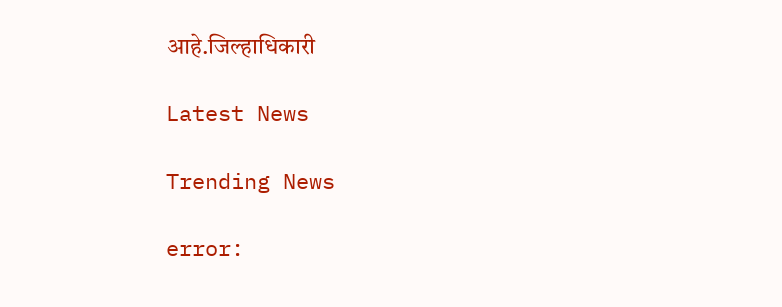आहे.जिल्हाधिकारी

Latest News

Trending News

error: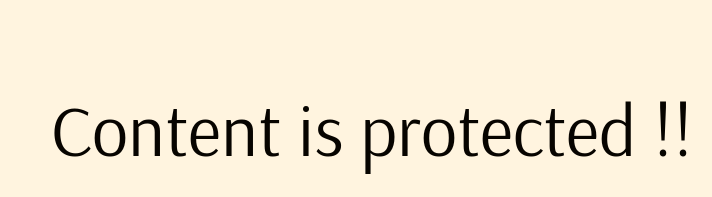Content is protected !!